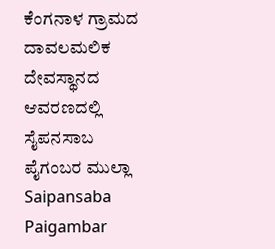ಕೆಂಗನಾಳ ಗ್ರಾಮದ ದಾವಲಮಲಿಕ ದೇವಸ್ಥಾನದ ಆವರಣದಲ್ಲಿ ಸೈಪನಸಾಬ ಪೈಗಂಬರ ಮುಲ್ಲಾ
Saipansaba Paigambar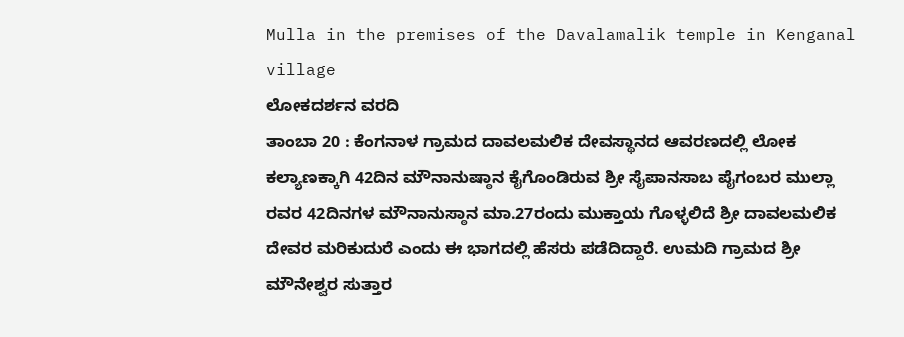Mulla in the premises of the Davalamalik temple in Kenganal village
ಲೋಕದರ್ಶನ ವರದಿ
ತಾಂಬಾ 20 : ಕೆಂಗನಾಳ ಗ್ರಾಮದ ದಾವಲಮಲಿಕ ದೇವಸ್ಥಾನದ ಆವರಣದಲ್ಲಿ ಲೋಕ ಕಲ್ಯಾಣಕ್ಕಾಗಿ 42ದಿನ ಮೌನಾನುಷ್ಠಾನ ಕೈಗೊಂಡಿರುವ ಶ್ರೀ ಸೈಪಾನಸಾಬ ಪೈಗಂಬರ ಮುಲ್ಲಾ ರವರ 42ದಿನಗಳ ಮೌನಾನುಸ್ಠಾನ ಮಾ.27ರಂದು ಮುಕ್ತಾಯ ಗೊಳ್ಳಲಿದೆ ಶ್ರೀ ದಾವಲಮಲಿಕ ದೇವರ ಮರಿಕುದುರೆ ಎಂದು ಈ ಭಾಗದಲ್ಲಿ ಹೆಸರು ಪಡೆದಿದ್ದಾರೆ. ಉಮದಿ ಗ್ರಾಮದ ಶ್ರೀ ಮೌನೇಶ್ವರ ಸುತ್ತಾರ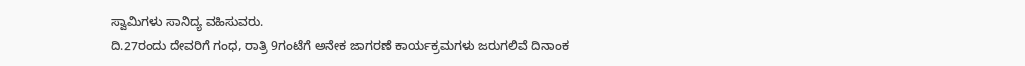ಸ್ವಾಮಿಗಳು ಸಾನಿದ್ಯ ವಹಿಸುವರು.
ದಿ.27ರಂದು ದೇವರಿಗೆ ಗಂಧ, ರಾತ್ರಿ 9ಗಂಟೆಗೆ ಅನೇಕ ಜಾಗರಣೆ ಕಾರ್ಯಕ್ರಮಗಳು ಜರುಗಲಿವೆ ದಿನಾಂಕ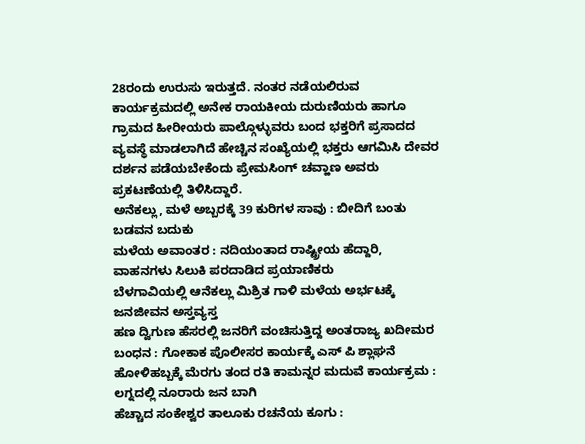28ರಂದು ಉರುಸು ಇರುತ್ತದೆ. ನಂತರ ನಡೆಯಲಿರುವ ಕಾರ್ಯಕ್ರಮದಲ್ಲಿ ಅನೇಕ ರಾಯಕೀಯ ದುರುಣಿಯರು ಹಾಗೂ ಗ್ರಾಮದ ಹೀರೀಯರು ಪಾಲ್ಗೊಳ್ಳುವರು ಬಂದ ಭಕ್ತರಿಗೆ ಪ್ರಸಾದದ ವ್ಯವಸ್ಥೆ ಮಾಡಲಾಗಿದೆ ಹೇಚ್ಚಿನ ಸಂಖ್ಯೆಯಲ್ಲಿ ಭಕ್ತರು ಆಗಮಿಸಿ ದೇವರ ದರ್ಶನ ಪಡೆಯಬೇಕೆಂದು ಪ್ರೇಮಸಿಂಗ್ ಚವ್ಹಾಣ ಅವರು ಪ್ರಕಟಣೆಯಲ್ಲಿ ತಿಳಿಸಿದ್ದಾರೆ.
ಅನೆಕಲ್ಲು, ಮಳೆ ಅಬ್ಬರಕ್ಕೆ 39 ಕುರಿಗಳ ಸಾವು : ಬೀದಿಗೆ ಬಂತು ಬಡವನ ಬದುಕು
ಮಳೆಯ ಅವಾಂತರ : ನದಿಯಂತಾದ ರಾಷ್ಟ್ರೀಯ ಹೆದ್ದಾರಿ, ವಾಹನಗಳು ಸಿಲುಕಿ ಪರದಾಡಿದ ಪ್ರಯಾಣಿಕರು
ಬೆಳಗಾವಿಯಲ್ಲಿ ಆನೆಕಲ್ಲು ಮಿಶ್ರಿತ ಗಾಳಿ ಮಳೆಯ ಅರ್ಭಟಕ್ಕೆ ಜನಜೀವನ ಅಸ್ತವ್ಯಸ್ತ
ಹಣ ದ್ವಿಗುಣ ಹೆಸರಲ್ಲಿ ಜನರಿಗೆ ವಂಚಿಸುತ್ತಿದ್ದ ಅಂತರಾಜ್ಯ ಖದೀಮರ ಬಂಧನ : ಗೋಕಾಕ ಪೊಲೀಸರ ಕಾರ್ಯಕ್ಕೆ ಎಸ್ ಪಿ ಶ್ಲಾಘನೆ
ಹೋಳಿಹಬ್ಬಕ್ಕೆ ಮೆರಗು ತಂದ ರತಿ ಕಾಮನ್ನರ ಮದುವೆ ಕಾರ್ಯಕ್ರಮ : ಲಗ್ನದಲ್ಲಿ ನೂರಾರು ಜನ ಬಾಗಿ
ಹೆಚ್ಚಾದ ಸಂಕೇಶ್ವರ ತಾಲೂಕು ರಚನೆಯ ಕೂಗು :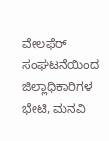ವೇಲಫೆರ್ ಸಂಘಟನೆಯಿಂದ ಜಿಲ್ಲಾಧಿಕಾರಿಗಳ ಭೇಟಿ, ಮನವಿ